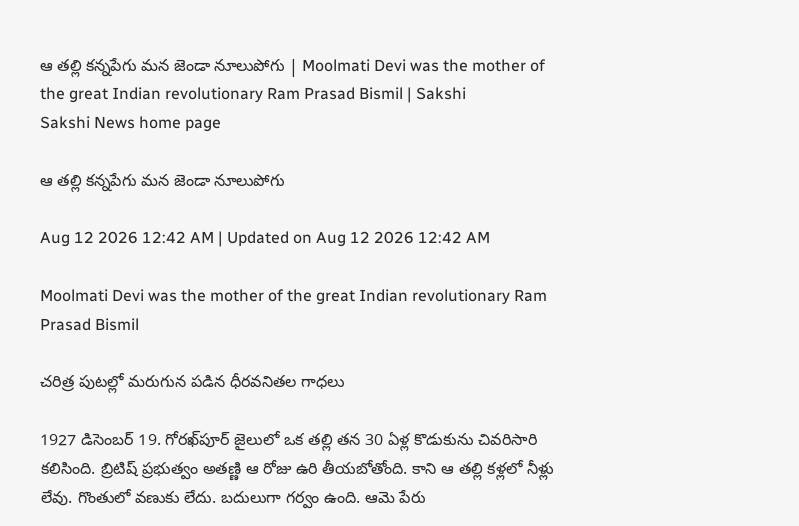ఆ తల్లి కన్నపేగు మన జెండా నూలుపోగు | Moolmati Devi was the mother of the great Indian revolutionary Ram Prasad Bismil | Sakshi
Sakshi News home page

ఆ తల్లి కన్నపేగు మన జెండా నూలుపోగు

Aug 12 2026 12:42 AM | Updated on Aug 12 2026 12:42 AM

Moolmati Devi was the mother of the great Indian revolutionary Ram Prasad Bismil

చరిత్ర పుటల్లో మరుగున పడిన ధీరవనితల గాధలు

1927 డిసెంబర్‌ 19. గోరఖ్‌పూర్‌ జైలులో ఒక తల్లి తన 30 ఏళ్ల కొడుకును చివరిసారి కలిసింది. బ్రిటిష్‌ ప్రభుత్వం అతణ్ణి ఆ రోజు ఉరి తీయబోతోంది. కాని ఆ తల్లి కళ్లలో నీళ్లు లేవు. గొంతులో వణుకు లేదు. బదులుగా గర్వం ఉంది. ఆమె పేరు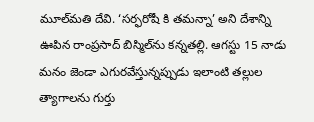మూల్‌మతి దేవి. ‘సర్ఫరోషీ కి తమన్నా’ అని దేశాన్ని ఊపిన రాంప్రసాద్‌ బిస్మిల్‌ను కన్నతల్లి. ఆగస్టు 15 నాడు మనం జెండా ఎగురవేస్తున్నప్పుడు ఇలాంటి తల్లుల త్యాగాలను గుర్తు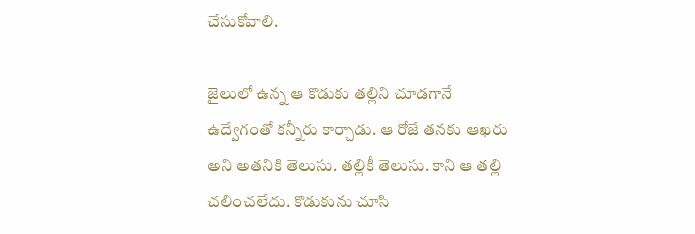చేసుకోవాలి.

జైలులో ఉన్న ఆ కొడుకు తల్లిని చూడగానే ఉద్వేగంతో కన్నీరు కార్చాడు. ఆ రోజే తనకు ఆఖరు అని అతనికి తెలుసు. తల్లికీ తెలుసు. కాని ఆ తల్లి చలించలేదు. కొడుకును చూసి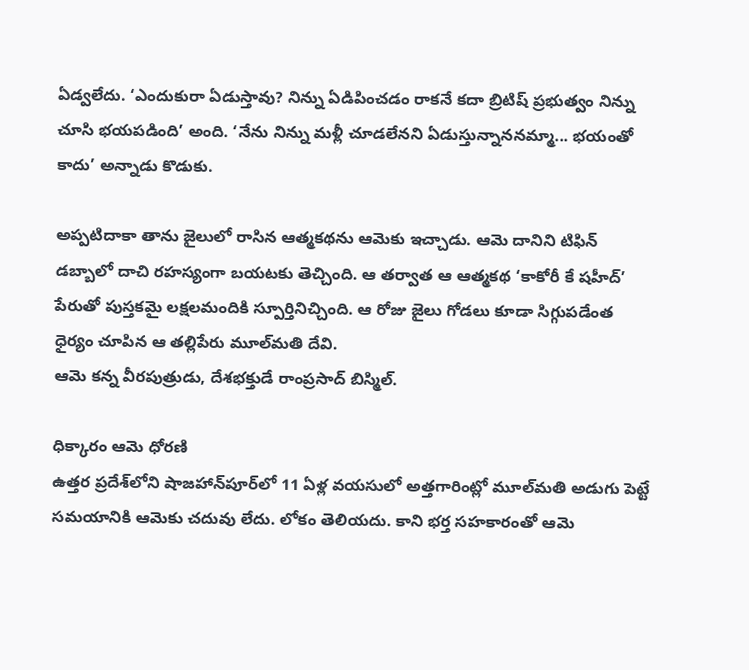ఏడ్వలేదు. ‘ఎందుకురా ఏడుస్తావు? నిన్ను ఏడిపించడం రాకనే కదా బ్రిటిష్‌ ప్రభుత్వం నిన్ను చూసి భయపడింది’ అంది. ‘నేను నిన్ను మళ్లీ చూడలేనని ఏడుస్తున్నాననమ్మా... భయంతో కాదు’ అన్నాడు కొడుకు.

అప్పటిదాకా తాను జైలులో రాసిన ఆత్మకథను ఆమెకు ఇచ్చాడు. ఆమె దానిని టిఫిన్‌ డబ్బాలో దాచి రహస్యంగా బయటకు తెచ్చింది. ఆ తర్వాత ఆ ఆత్మకథ ‘కాకోరీ కే షహీద్‌’ పేరుతో పుస్తకమై లక్షలమందికి స్పూర్తినిచ్చింది. ఆ రోజు జైలు గోడలు కూడా సిగ్గుపడేంత ధైర్యం చూపిన ఆ తల్లిపేరు మూల్‌మతి దేవి.
ఆమె కన్న వీరపుత్రుడు, దేశభక్తుడే రాంప్రసాద్‌ బిస్మిల్‌.

ధిక్కారం ఆమె ధోరణి
ఉత్తర ప్రదేశ్‌లోని షాజహాన్‌పూర్‌లో 11 ఏళ్ల వయసులో అత్తగారింట్లో మూల్‌మతి అడుగు పెట్టే సమయానికి ఆమెకు చదువు లేదు. లోకం తెలియదు. కాని భర్త సహకారంతో ఆమె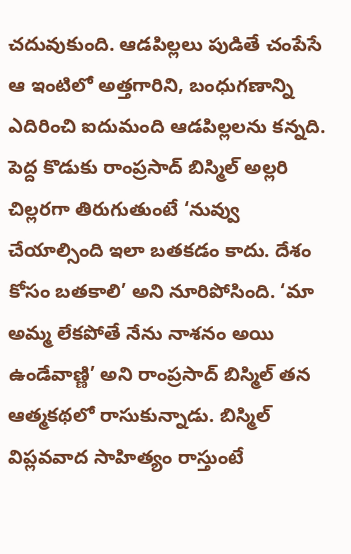చదువుకుంది. ఆడపిల్లలు పుడితే చంపేసే ఆ ఇంటిలో అత్తగారిని, బంధుగణాన్ని ఎదిరించి ఐదుమంది ఆడపిల్లలను కన్నది. పెద్ద కొడుకు రాంప్రసాద్‌ బిస్మిల్‌ అల్లరి చిల్లరగా తిరుగుతుంటే ‘నువ్వు చేయాల్సింది ఇలా బతకడం కాదు. దేశం కోసం బతకాలి’ అని నూరిపోసింది. ‘మా అమ్మ లేకపోతే నేను నాశనం అయి ఉండేవాణ్ణి’ అని రాంప్రసాద్‌ బిస్మిల్‌ తన ఆత్మకథలో రాసుకున్నాడు. బిస్మిల్‌ విప్లవవాద సాహిత్యం రాస్తుంటే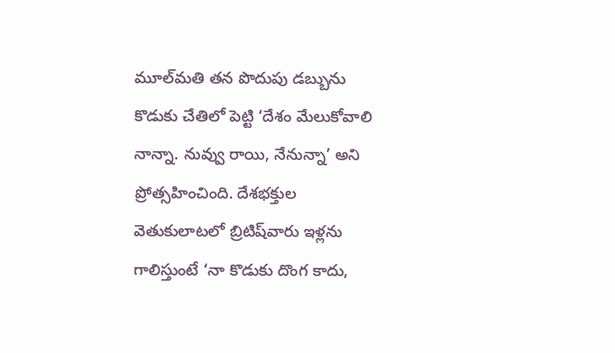మూల్‌మతి తన పొదుపు డబ్బును కొడుకు చేతిలో పెట్టి ‘దేశం మేలుకోవాలి నాన్నా. నువ్వు రాయి, నేనున్నా’ అని ప్రోత్సహించింది. దేశభక్తుల వెతుకులాటలో బ్రిటిష్‌వారు ఇళ్లను గాలిస్తుంటే ‘నా కొడుకు దొంగ కాదు,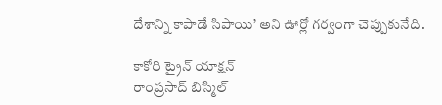దేశాన్ని కాపాడే సిపాయి’ అని ఊర్లో గర్వంగా చెప్పుకునేది.

కాకోరి ట్రైన్‌ యాక్షన్‌
రాంప్రసాద్‌ బిస్మిల్‌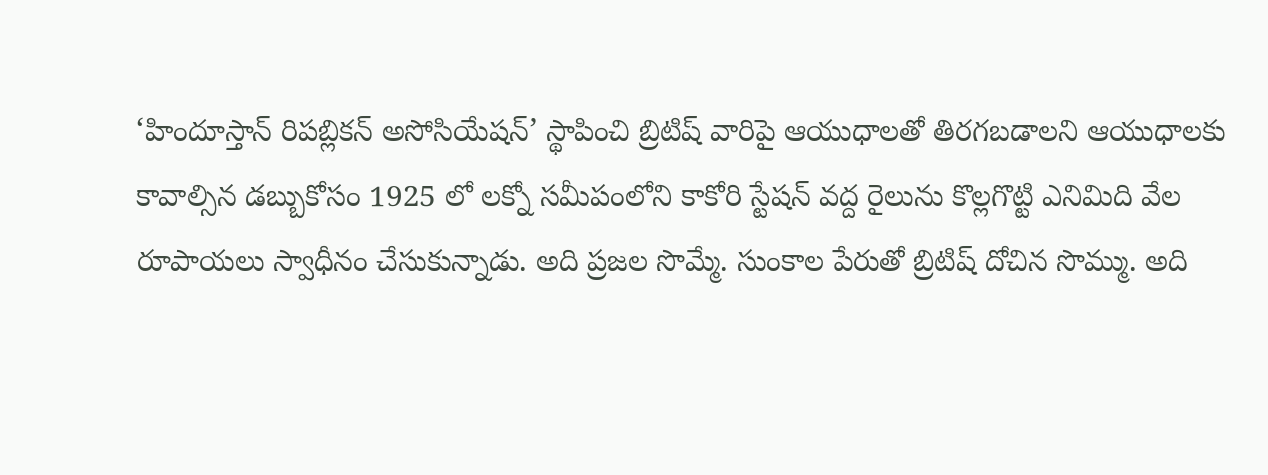‘హిందూస్తాన్‌ రిపబ్లికన్‌ అసోసియేషన్‌’ స్థాపించి బ్రిటిష్‌ వారిపై ఆయుధాలతో తిరగబడాలని ఆయుధాలకు కావాల్సిన డబ్బుకోసం 1925 లో లక్నో సమీపంలోని కాకోరి స్టేషన్‌ వద్ద రైలును కొల్లగొట్టి ఎనిమిది వేల రూపాయలు స్వాధీనం చేసుకున్నాడు. అది ప్రజల సొమ్మే. సుంకాల పేరుతో బ్రిటిష్‌ దోచిన సొమ్ము. అది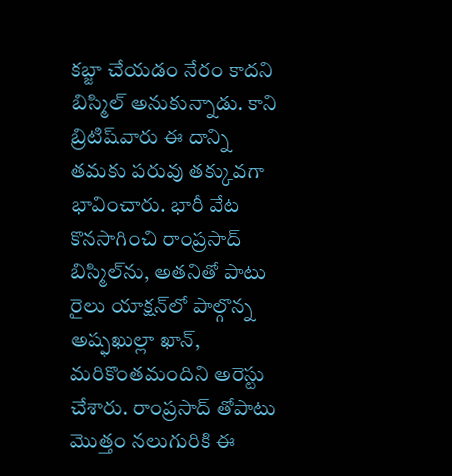కబ్జా చేయడం నేరం కాదని బిస్మిల్‌ అనుకున్నాడు. కాని బ్రిటిష్‌వారు ఈ దాన్ని తమకు పరువు తక్కువగా భావించారు. భారీ వేట కొనసాగించి రాంప్రసాద్‌ బిస్మిల్‌ను, అతనితో పాటు రైలు యాక్షన్‌లో పాల్గొన్న అష్ఫఖుల్లా ఖాన్, మరికొంతమందిని అరెస్టు చేశారు. రాంప్రసాద్‌ తోపాటు మొత్తం నలుగురికి ఈ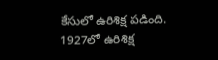కేసులో ఉరిశిక్ష పడింది. 1927లో ఉరిశిక్ష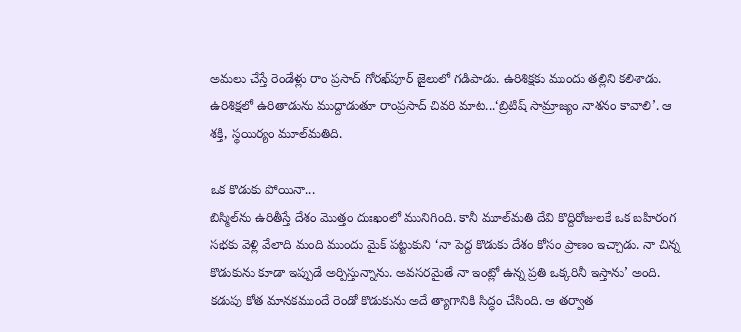అమలు చేస్తే రెండేళ్లు రాం ప్రసాద్‌ గోరఖ్‌పూర్‌ జైలులో గడిపాడు. ఉరిశిక్షకు ముందు తల్లిని కలిశాడు. ఉరిశిక్షలో ఉరితాడును ముద్దాడుతూ రాంప్రసాద్‌ చివరి మాట...‘బ్రిటిష్‌ సామ్రాజ్యం నాశనం కావాలి’. ఆ శక్తి, స్థయిర్యం మూల్‌మతిది.

ఒక కొడుకు పోయినా...
బిస్మిల్‌ను ఉరితీస్తే దేశం మొత్తం దుఃఖంలో మునిగింది. కానీ మూల్‌మతి దేవి కొద్దిరోజులకే ఒక బహిరంగ సభకు వెళ్లి వేలాది మంది ముందు మైక్‌ పట్టుకుని ‘నా పెద్ద కొడుకు దేశం కోసం ప్రాణం ఇచ్చాడు. నా చిన్న కొడుకును కూడా ఇప్పుడే అర్పిస్తున్నాను. అవసరమైతే నా ఇంట్లో ఉన్న ప్రతి ఒక్కరినీ ఇస్తాను’ అంది.  కడుపు కోత మానకముందే రెండో కొడుకును అదే త్యాగానికి సిద్ధం చేసింది. ఆ తర్వాత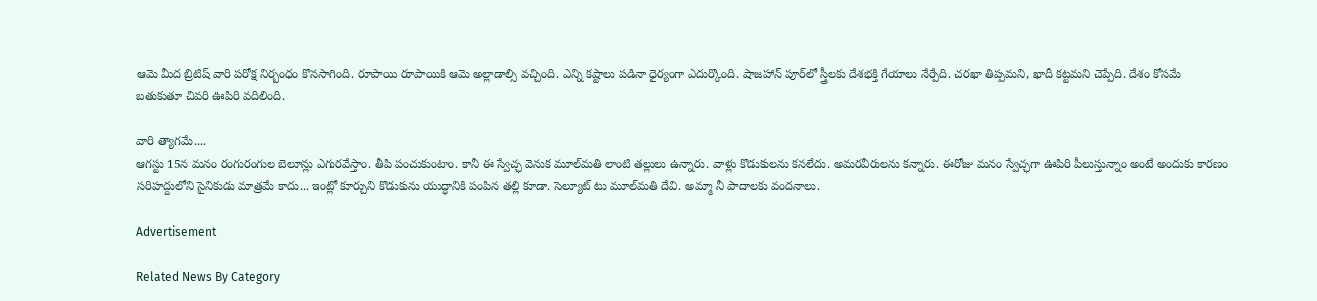ఆమె మీద బ్రిటిష్‌ వారి పరోక్ష నిర్బంధం కొనసాగింది. రూపాయి రూపాయికి ఆమె అల్లాడాల్సి వచ్చింది. ఎన్ని కష్టాలు పడినా ధైర్యంగా ఎదుర్కొంది. షాజహాన్ పూర్‌లో స్త్రీలకు దేశభక్తి గేయాలు నేర్పేది. చరఖా తిప్పమని, ఖాదీ కట్టమని చెప్పేది. దేశం కోసమే బతుకుతూ చివరి ఊపిరి వదిలింది.

వారి త్యాగమే....
ఆగస్టు 15న మనం రంగురంగుల బెలూన్లు ఎగురవేస్తాం. తీపి పంచుకుంటాం. కానీ ఈ స్వేచ్ఛ వెనుక మూల్‌మతి లాంటి తల్లులు ఉన్నారు. వాళ్లు కొడుకులను కనలేదు. అమరవీరులను కన్నారు. ఈరోజు మనం స్వేచ్ఛగా ఊపిరి పీలుస్తున్నాం అంటే అందుకు కారణం సరిహద్దులోని సైనికుడు మాత్రమే కాదు... ఇంట్లో కూర్చుని కొడుకును యుద్ధానికి పంపిన తల్లి కూడా. సెల్యూట్‌ టు మూల్‌మతి దేవి. అమ్మా నీ పాదాలకు వందనాలు.

Advertisement

Related News By Category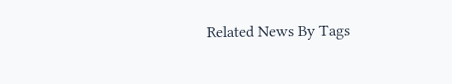Related News By Tags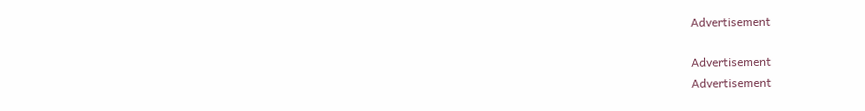Advertisement

Advertisement
Advertisement